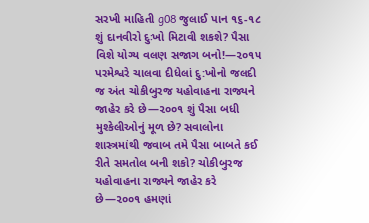સરખી માહિતી g08 જુલાઈ પાન ૧૬-૧૮ શું દાનવીરો દુઃખો મિટાવી શકશે? પૈસા વિશે યોગ્ય વલણ સજાગ બનો!—૨૦૧૫ પરમેશ્વરે ચાલવા દીધેલાં દુ:ખોનો જલદી જ અંત ચોકીબુરજ યહોવાહના રાજ્યને જાહેર કરે છે—૨૦૦૧ શું પૈસા બધી મુશ્કેલીઓનું મૂળ છે? સવાલોના શાસ્ત્રમાંથી જવાબ તમે પૈસા બાબતે કઈ રીતે સમતોલ બની શકો? ચોકીબુરજ યહોવાહના રાજ્યને જાહેર કરે છે—૨૦૦૧ હમણાં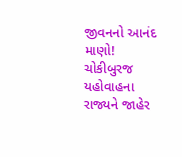જીવનનો આનંદ માણો! ચોકીબુરજ યહોવાહના રાજ્યને જાહેર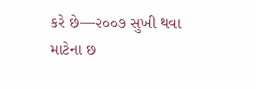કરે છે—૨૦૦૭ સુખી થવા માટેના છ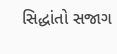સિદ્ધાંતો સજાગ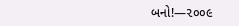બનો!—૨૦૦૯